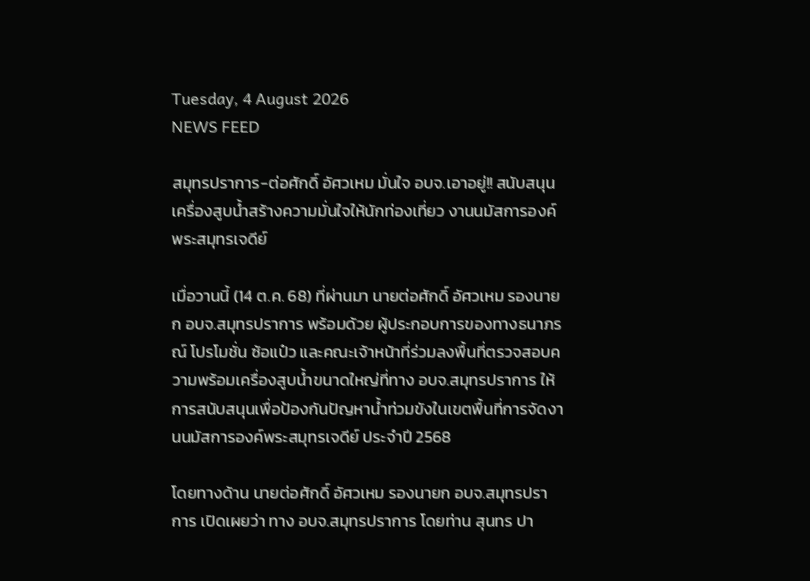Tuesday, 4 August 2026
NEWS FEED

สมุทรปราการ-ต่อศักดิ์ อัศวเหม มั่นใจ อบจ.เอาอยู่!! สนับสนุนเครื่องสูบน้ำสร้างความมั่นใจให้นักท่องเที่ยว งานนมัสการองค์พระสมุทรเจดีย์

เมื่อวานนี้ (14 ต.ค. 68) ที่ผ่านมา นายต่อศักดิ์ อัศวเหม รองนายก อบจ.สมุทรปราการ พร้อมด้วย ผู้ประกอบการของทางธนาภรณ์ โปรโมชั่น ซ้อแป๋ว และคณะเจ้าหน้าที่ร่วมลงพื้นที่ตรวจสอบความพร้อมเครื่องสูบน้ำขนาดใหญ่ที่ทาง อบจ.สมุทรปราการ ให้การสนับสนุนเพื่อป้องกันปัญหาน้ำท่วมขังในเขตพื้นที่การจัดงานนมัสการองค์พระสมุทรเจดีย์ ประจำปี 2568

โดยทางด้าน นายต่อศักดิ์ อัศวเหม รองนายก อบจ.สมุทรปราการ เปิดเผยว่า ทาง อบจ.สมุทรปราการ โดยท่าน สุนทร ปา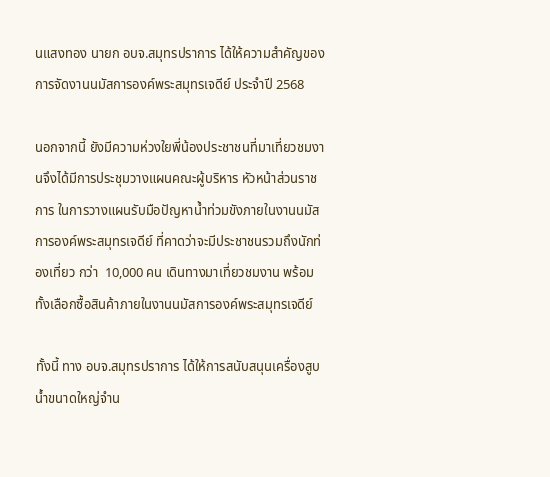นแสงทอง นายก อบจ.สมุทรปราการ ได้ให้ความสำคัญของการจัดงานนมัสการองค์พระสมุทรเจดีย์ ประจำปี 2568

นอกจากนี้ ยังมีความห่วงใยพี่น้องประชาชนที่มาเที่ยวชมงานจึงได้มีการประชุมวางแผนคณะผู้บริหาร หัวหน้าส่วนราชการ ในการวางแผนรับมือปัญหาน้ำท่วมขังภายในงานนมัสการองค์พระสมุทรเจดีย์ ที่คาดว่าจะมีประชาชนรวมถึงนักท่องเที่ยว กว่า  10,000 คน เดินทางมาเที่ยวชมงาน พร้อมทั้งเลือกซื้อสินค้าภายในงานนมัสการองค์พระสมุทรเจดีย์

ทั้งนี้ ทาง อบจ.สมุทรปราการ ได้ให้การสนับสนุนเครื่องสูบน้ำขนาดใหญ่จำน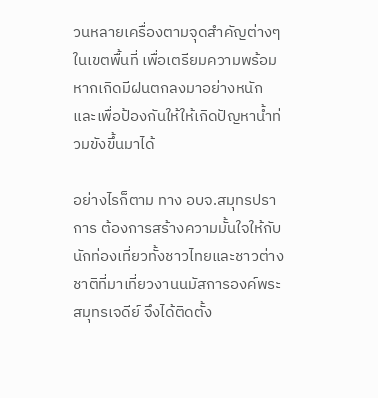วนหลายเครื่องตามจุดสำคัญต่างๆ ในเขตพื้นที่ เพื่อเตรียมความพร้อมหากเกิดมีฝนตกลงมาอย่างหนัก และเพื่อป้องกันให้ให้เกิดปัญหาน้ำท่วมขังขึ้นมาได้

อย่างไรก็ตาม ทาง อบจ.สมุทรปราการ ต้องการสร้างความมั้นใจให้กับนักท่องเที่ยวทั้งชาวไทยและชาวต่างชาติที่มาเที่ยวงานนมัสการองค์พระสมุทรเจดีย์ จึงได้ติดตั้ง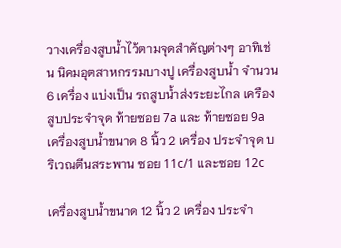วางเครื่องสูบน้ำไว้ตามจุดสำคัญต่างๆ อาทิเช่น นิคมอุตสาหกรรมบางปู เครื่องสูบน้ำ จำนวน 6 เครื่อง แบ่งเป็น รถสูบน้ำส่งระยะไกล เครืองสูบประจำจุด ท้ายซอย 7a และ ท้ายซอย 9a เครื่องสูบน้ำขนาด 8 นิ้ว 2 เครื่อง ประจำจุด บริเวณตีนสระพาน ซอย 11c/1 และซอย 12c

เครื่องสูบน้ำขนาด 12 นิ้ว 2 เครื่อง ประจำ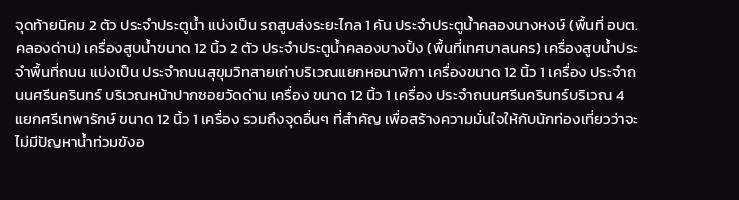จุดท้ายนิคม 2 ตัว ประจำประตูน้ำ แบ่งเป็น รถสูบส่งระยะไกล 1 คัน ประจำประตูน้ำคลองนางหงษ์ (พื้นที่ อบต.คลองด่าน) เครื่องสูบน้ำขนาด 12 นิ้ว 2 ตัว ประจำประตูน้ำคลองบางปิ้ง (พื้นที่เทศบาลนคร) เครื่องสูบน้ำประจำพื้นที่ถนน แบ่งเป็น ประจำถนนสุขุมวิทสายเก่าบริเวณแยกหอนาฬิกา เครื่องขนาด 12 นิ้ว 1 เครื่อง ประจำถนนศรีนครินทร์ บริเวณหน้าปากซอยวัดด่าน เครื่อง ขนาด 12 นิ้ว 1 เครื่อง ประจำถนนศรีนครินทร์บริเวณ 4 แยกศรีเทพารักษ์ ขนาด 12 นิ้ว 1 เครื่อง รวมถึงจุดอื่นๆ ที่สำคัญ เพื่อสร้างความมั่นใจให้กับนักท่องเที่ยวว่าจะไม่มีปัญหาน้ำท่วมขังอ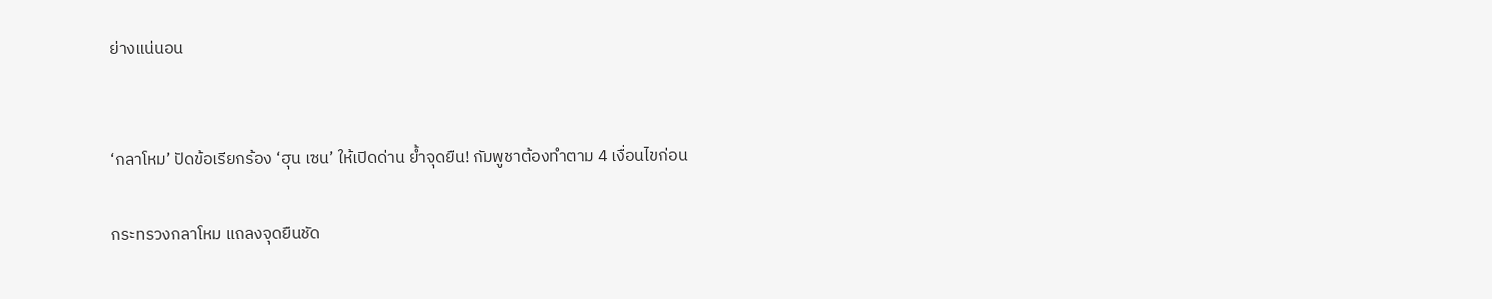ย่างแน่นอน


‘กลาโหม’ ปัดข้อเรียกร้อง ‘ฮุน เซน’ ให้เปิดด่าน ย้ำจุดยืน! กัมพูชาต้องทำตาม 4 เงื่อนไขก่อน

กระทรวงกลาโหม แถลงจุดยืนชัด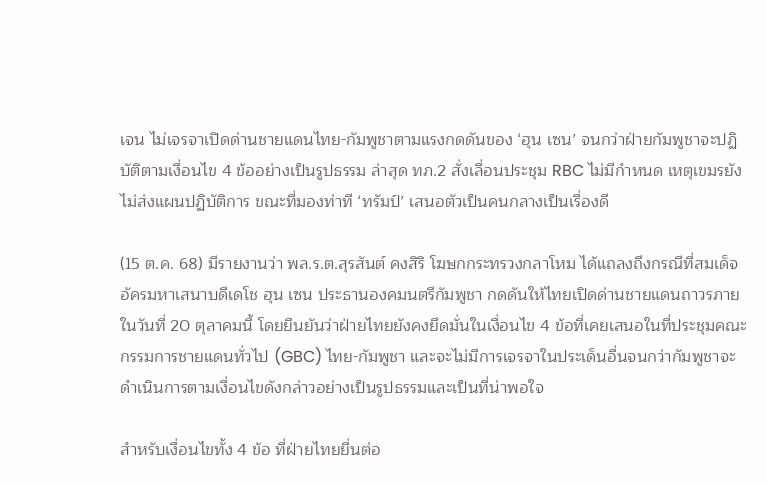เจน ไม่เจรจาเปิดด่านชายแดนไทย-กัมพูชาตามแรงกดดันของ ‘ฮุน เซน’ จนกว่าฝ่ายกัมพูชาจะปฏิบัติตามเงื่อนไข 4 ข้ออย่างเป็นรูปธรรม ล่าสุด ทภ.2 สั่งเลื่อนประชุม RBC ไม่มีกำหนด เหตุเขมรยังไม่ส่งแผนปฏิบัติการ ขณะที่มองท่าที ‘ทรัมป์’ เสนอตัวเป็นคนกลางเป็นเรื่องดี

(15 ต.ค. 68) มีรายงานว่า พล.ร.ต.สุรสันต์ คงสิริ โฆษกกระทรวงกลาโหม ได้แถลงถึงกรณีที่สมเด็จอัครมหาเสนาบดีเดโช ฮุน เซน ประธานองคมนตรีกัมพูชา กดดันให้ไทยเปิดด่านชายแดนถาวรภายในวันที่ 20 ตุลาคมนี้ โดยยืนยันว่าฝ่ายไทยยังคงยึดมั่นในเงื่อนไข 4 ข้อที่เคยเสนอในที่ประชุมคณะกรรมการชายแดนทั่วไป (GBC) ไทย-กัมพูชา และจะไม่มีการเจรจาในประเด็นอื่นจนกว่ากัมพูชาจะดำเนินการตามเงื่อนไขดังกล่าวอย่างเป็นรูปธรรมและเป็นที่น่าพอใจ

สำหรับเงื่อนไขทั้ง 4 ข้อ ที่ฝ่ายไทยยื่นต่อ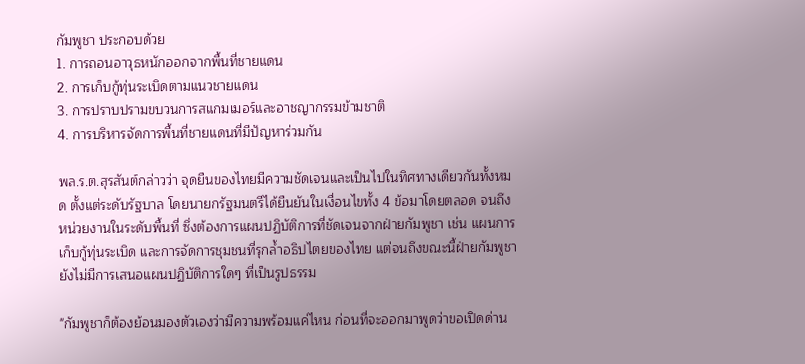กัมพูชา ประกอบด้วย
1. การถอนอาวุธหนักออกจากพื้นที่ชายแดน
2. การเก็บกู้ทุ่นระเบิดตามแนวชายแดน
3. การปราบปรามขบวนการสแกมเมอร์และอาชญากรรมข้ามชาติ
4. การบริหารจัดการพื้นที่ชายแดนที่มีปัญหาร่วมกัน

พล.ร.ต.สุรสันต์กล่าวว่า จุดยืนของไทยมีความชัดเจนและเป็นไปในทิศทางเดียวกันทั้งหมด ตั้งแต่ระดับรัฐบาล โดยนายกรัฐมนตรีได้ยืนยันในเงื่อนไขทั้ง 4 ข้อมาโดยตลอด จนถึงหน่วยงานในระดับพื้นที่ ซึ่งต้องการแผนปฏิบัติการที่ชัดเจนจากฝ่ายกัมพูชา เช่น แผนการเก็บกู้ทุ่นระเบิด และการจัดการชุมชนที่รุกล้ำอธิปไตยของไทย แต่จนถึงขณะนี้ฝ่ายกัมพูชายังไม่มีการเสนอแผนปฏิบัติการใดๆ ที่เป็นรูปธรรม

"กัมพูชาก็ต้องย้อนมองตัวเองว่ามีความพร้อมแค่ไหน ก่อนที่จะออกมาพูดว่าขอเปิดด่าน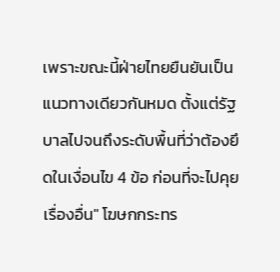เพราะขณะนี้ฝ่ายไทยยืนยันเป็นแนวทางเดียวกันหมด ตั้งแต่รัฐบาลไปจนถึงระดับพื้นที่ว่าต้องยึดในเงื่อนไข 4 ข้อ ก่อนที่จะไปคุยเรื่องอื่น" โฆษกกระทร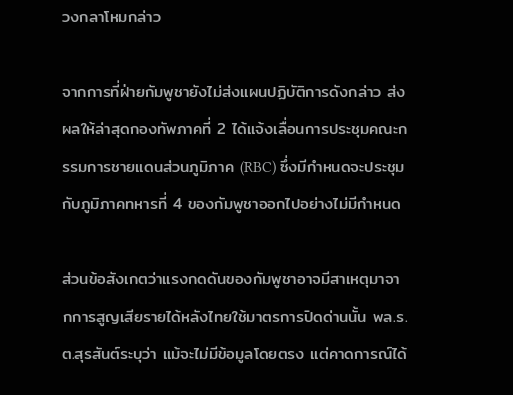วงกลาโหมกล่าว

จากการที่ฝ่ายกัมพูชายังไม่ส่งแผนปฏิบัติการดังกล่าว ส่งผลให้ล่าสุดกองทัพภาคที่ 2 ได้แจ้งเลื่อนการประชุมคณะกรรมการชายแดนส่วนภูมิภาค (RBC) ซึ่งมีกำหนดจะประชุมกับภูมิภาคทหารที่ 4 ของกัมพูชาออกไปอย่างไม่มีกำหนด

ส่วนข้อสังเกตว่าแรงกดดันของกัมพูชาอาจมีสาเหตุมาจากการสูญเสียรายได้หลังไทยใช้มาตรการปิดด่านนั้น พล.ร.ต.สุรสันต์ระบุว่า แม้จะไม่มีข้อมูลโดยตรง แต่คาดการณ์ได้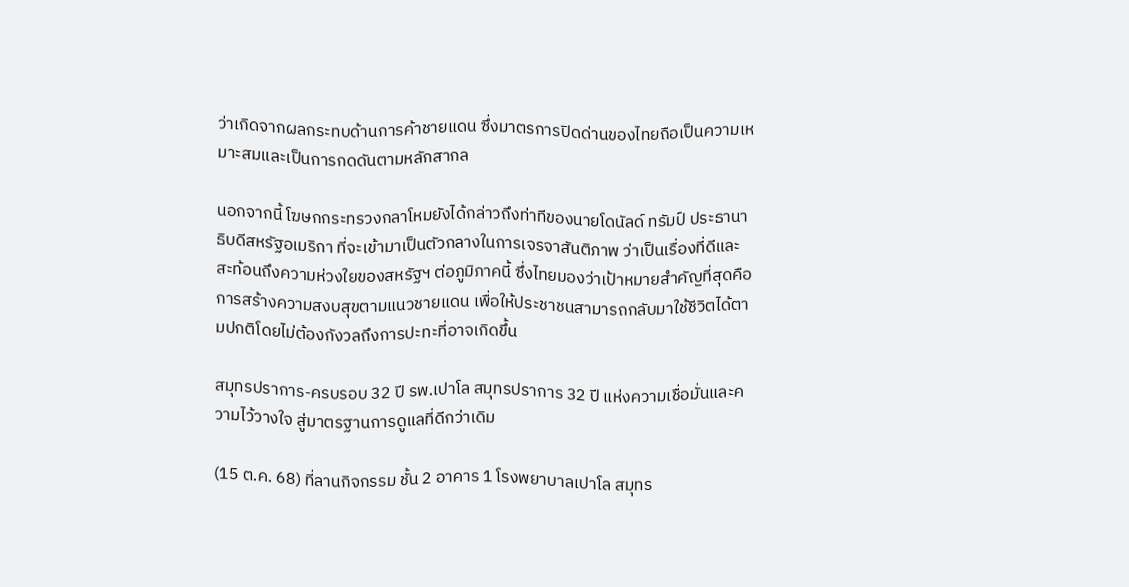ว่าเกิดจากผลกระทบด้านการค้าชายแดน ซึ่งมาตรการปิดด่านของไทยถือเป็นความเหมาะสมและเป็นการกดดันตามหลักสากล

นอกจากนี้ โฆษกกระทรวงกลาโหมยังได้กล่าวถึงท่าทีของนายโดนัลด์ ทรัมป์ ประธานาธิบดีสหรัฐอเมริกา ที่จะเข้ามาเป็นตัวกลางในการเจรจาสันติภาพ ว่าเป็นเรื่องที่ดีและสะท้อนถึงความห่วงใยของสหรัฐฯ ต่อภูมิภาคนี้ ซึ่งไทยมองว่าเป้าหมายสำคัญที่สุดคือการสร้างความสงบสุขตามแนวชายแดน เพื่อให้ประชาชนสามารถกลับมาใช้ชีวิตได้ตามปกติโดยไม่ต้องกังวลถึงการปะทะที่อาจเกิดขึ้น

สมุทรปราการ-ครบรอบ 32 ปี รพ.เปาโล สมุทรปราการ 32 ปี แห่งความเชื่อมั่นและความไว้วางใจ สู่มาตรฐานการดูแลที่ดีกว่าเดิม

(15 ต.ค. 68) ที่ลานกิจกรรม ชั้น 2 อาคาร 1 โรงพยาบาลเปาโล สมุทร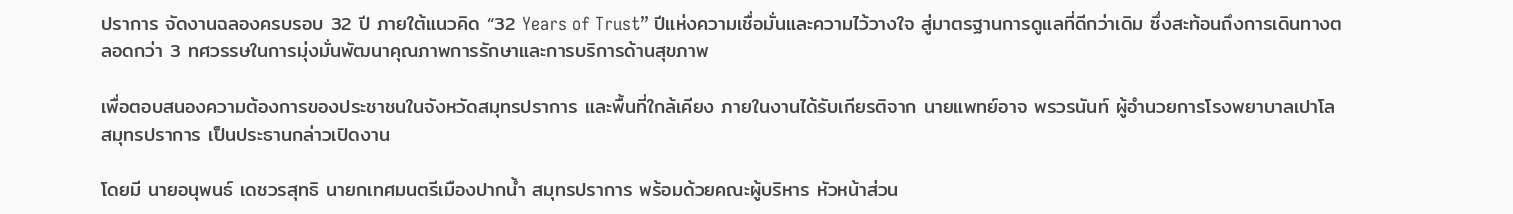ปราการ จัดงานฉลองครบรอบ 32 ปี ภายใต้แนวคิด “32 Years of Trust” ปีแห่งความเชื่อมั่นและความไว้วางใจ สู่มาตรฐานการดูแลที่ดีกว่าเดิม ซึ่งสะท้อนถึงการเดินทางตลอดกว่า 3 ทศวรรษในการมุ่งมั่นพัฒนาคุณภาพการรักษาและการบริการด้านสุขภาพ

เพื่อตอบสนองความต้องการของประชาชนในจังหวัดสมุทรปราการ และพื้นที่ใกล้เคียง ภายในงานได้รับเกียรติจาก นายแพทย์อาจ พรวรนันท์ ผู้อำนวยการโรงพยาบาลเปาโล สมุทรปราการ เป็นประธานกล่าวเปิดงาน

โดยมี นายอนุพนธ์ เดชวรสุทธิ นายกเทศมนตรีเมืองปากน้ำ สมุทรปราการ พร้อมด้วยคณะผู้บริหาร หัวหน้าส่วน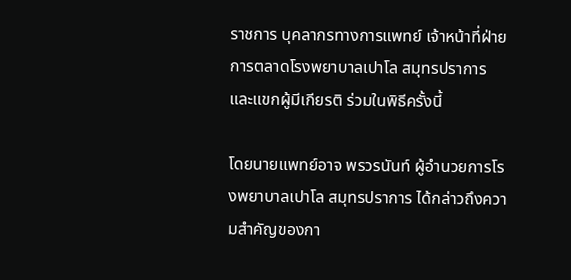ราชการ บุคลากรทางการแพทย์ เจ้าหน้าที่ฝ่ายการตลาดโรงพยาบาลเปาโล สมุทรปราการ และแขกผู้มีเกียรติ ร่วมในพิธีครั้งนี้

โดยนายแพทย์อาจ พรวรนันท์ ผู้อำนวยการโรงพยาบาลเปาโล สมุทรปราการ ได้กล่าวถึงความสำคัญของกา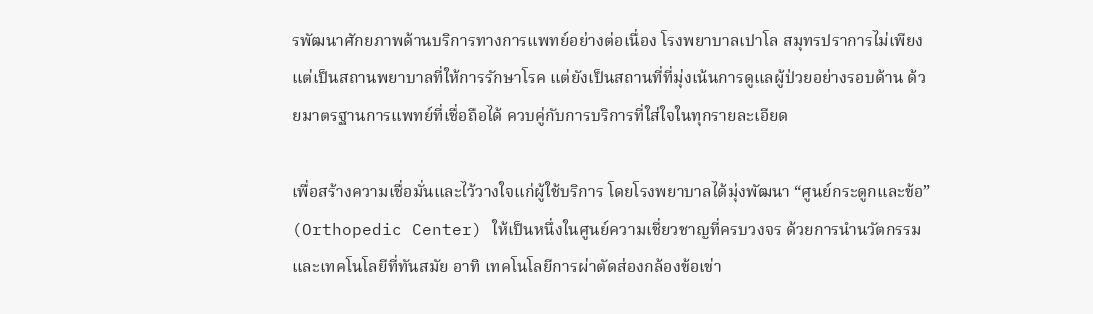รพัฒนาศักยภาพด้านบริการทางการแพทย์อย่างต่อเนื่อง โรงพยาบาลเปาโล สมุทรปราการไม่เพียงแต่เป็นสถานพยาบาลที่ให้การรักษาโรค แต่ยังเป็นสถานที่ที่มุ่งเน้นการดูแลผู้ป่วยอย่างรอบด้าน ด้วยมาตรฐานการแพทย์ที่เชื่อถือได้ ควบคู่กับการบริการที่ใส่ใจในทุกรายละเอียด

เพื่อสร้างความเชื่อมั่นและไว้วางใจแก่ผู้ใช้บริการ โดยโรงพยาบาลได้มุ่งพัฒนา “ศูนย์กระดูกและข้อ” (Orthopedic Center) ให้เป็นหนึ่งในศูนย์ความเชี่ยวชาญที่ครบวงจร ด้วยการนำนวัตกรรมและเทคโนโลยีที่ทันสมัย อาทิ เทคโนโลยีการผ่าตัดส่องกล้องข้อเข่า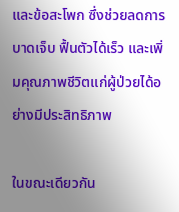และข้อสะโพก ซึ่งช่วยลดการบาดเจ็บ ฟื้นตัวได้เร็ว และเพิ่มคุณภาพชีวิตแก่ผู้ป่วยได้อย่างมีประสิทธิภาพ

ในขณะเดียวกัน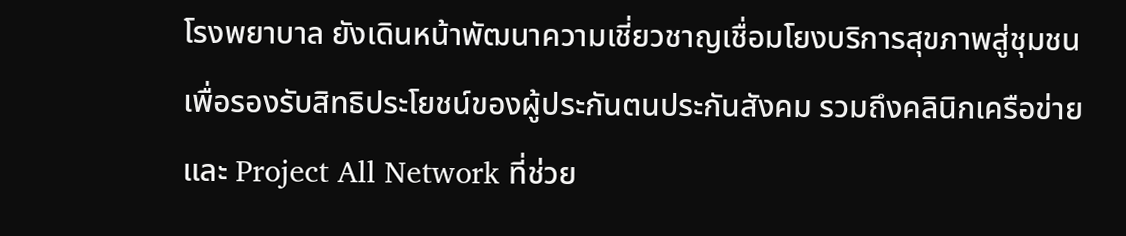โรงพยาบาล ยังเดินหน้าพัฒนาความเชี่ยวชาญเชื่อมโยงบริการสุขภาพสู่ชุมชนเพื่อรองรับสิทธิประโยชน์ของผู้ประกันตนประกันสังคม รวมถึงคลินิกเครือข่ายและ Project All Network ที่ช่วย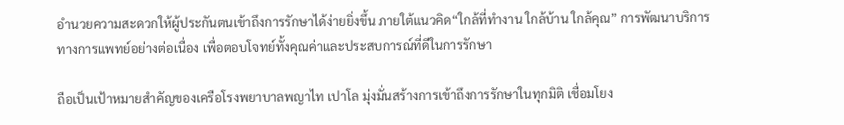อำนวยความสะดวกให้ผู้ประกันตนเข้าถึงการรักษาได้ง่ายยิ่งขึ้น ภายใต้แนวคิด“ใกล้ที่ทำงาน ใกล้บ้าน ใกล้คุณ” การพัฒนาบริการทางการแพทย์อย่างต่อเนื่อง เพื่อตอบโจทย์ทั้งคุณค่าและประสบการณ์ที่ดีในการรักษา

ถือเป็นเป้าหมายสำคัญของเครือโรงพยาบาลพญาไท เปาโล มุ่งมั่นสร้างการเข้าถึงการรักษาในทุกมิติ เชื่อมโยง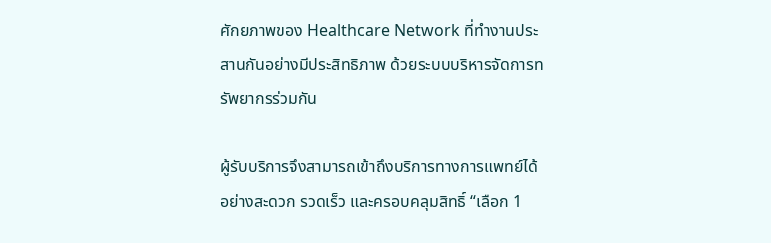ศักยภาพของ Healthcare Network ที่ทำงานประสานกันอย่างมีประสิทธิภาพ ด้วยระบบบริหารจัดการทรัพยากรร่วมกัน

ผู้รับบริการจึงสามารถเข้าถึงบริการทางการแพทย์ได้อย่างสะดวก รวดเร็ว และครอบคลุมสิทธิ์ “เลือก 1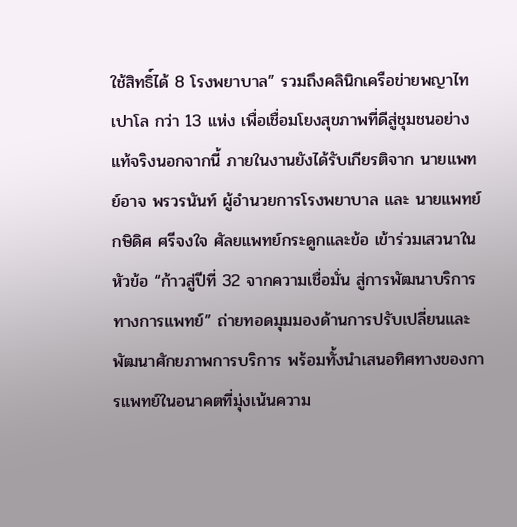ใช้สิทธิ์ได้ 8 โรงพยาบาล” รวมถึงคลินิกเครือข่ายพญาไท เปาโล กว่า 13 แห่ง เพื่อเชื่อมโยงสุขภาพที่ดีสู่ชุมชนอย่างแท้จริงนอกจากนี้ ภายในงานยังได้รับเกียรติจาก นายแพทย์อาจ พรวรนันท์ ผู้อำนวยการโรงพยาบาล และ นายแพทย์กษิดิศ ศรีจงใจ ศัลยแพทย์กระดูกและข้อ เข้าร่วมเสวนาในหัวข้อ “ก้าวสู่ปีที่ 32 จากความเชื่อมั่น สู่การพัฒนาบริการทางการแพทย์” ถ่ายทอดมุมมองด้านการปรับเปลี่ยนและพัฒนาศักยภาพการบริการ พร้อมทั้งนำเสนอทิศทางของการแพทย์ในอนาคตที่มุ่งเน้นความ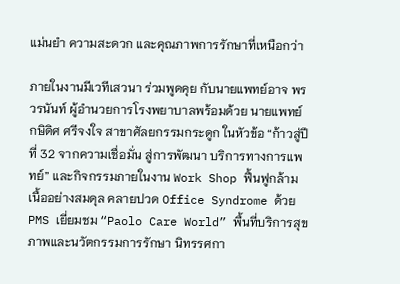แม่นยำ ความสะดวก และคุณภาพการรักษาที่เหนือกว่า

ภายในงานมีเวทีเสวนา ร่วมพูดคุย กับนายแพทย์อาจ พรวรนันท์ ผู้อำนวยการโรงพยาบาลพร้อมด้วย นายแพทย์กษิดิศ ศรีจงใจ สาขาศัลยกรรมกระดูก ในหัวข้อ “ก้าวสู่ปีที่ 32 จากความเชื่อมั่น สู่การพัฒนา บริการทางการแพทย์” และกิจกรรมภายในงาน Work Shop ฟื้นฟูกล้ามเนื้ออย่างสมดุล คลายปวด Office Syndrome ด้วย PMS เยี่ยมชม “Paolo Care World” พื้นที่บริการสุขภาพและนวัตกรรมการรักษา นิทรรศกา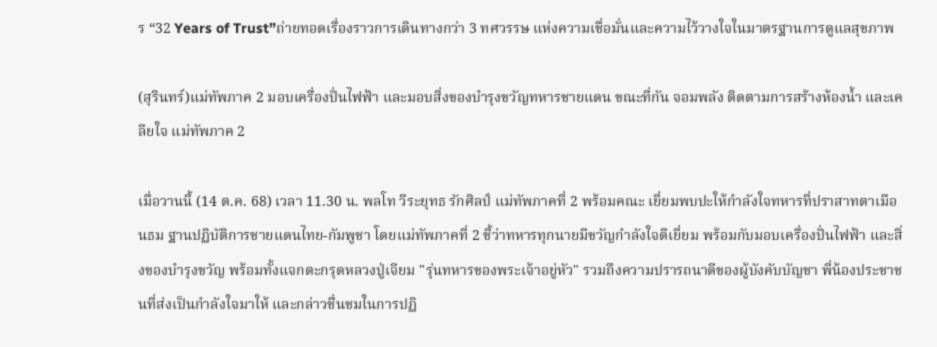ร “32 Years of Trust”ถ่ายทอดเรื่องราวการเดินทางกว่า 3 ทศวรรษ แห่งความเชื่อมั่นและความไว้วางใจในมาตรฐานการดูแลสุขภาพ

(สุรินทร์)แม่ทัพภาค 2 มอบเครื่องปั่นไฟฟ้า และมอบสิ่งของบำรุงขวัญทหารชายแดน ขณะที่กัน จอมพลัง ติดตามการสร้างห้องน้ำ และเคลียใจ แม่ทัพภาค 2

เมื่อวานนี้ (14 ต.ค. 68) เวลา 11.30 น. พลโท วีระยุทธ รักศิลป์ แม่ทัพภาคที่ 2 พร้อมคณะ เยี่ยมพบปะให้กำลังใจทหารที่ปราสาทตาเมือนธม ฐานปฏิบัติการชายแดนไทย-กัมพูชา โดยแม่ทัพภาคที่ 2 ชี้ว่าทหารทุกนายมีขวัญกำลังใจดีเยี่ยม พร้อมกับมอบเครื่องปั่นไฟฟ้า และสิ่งของบำรุงขวัญ พร้อมทั้งแจกตะกรุดหลวงปู่เจียม "รุ่นทหารของพระเจ้าอยู่หัว" รวมถึงความปรารถนาดีของผู้บังคับบัญชา พี่น้องประชาชนที่ส่งเป็นกำลังใจมาให้ และกล่าวชื่นชมในการปฏิ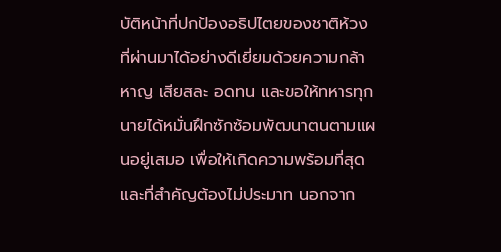บัติหน้าที่ปกป้องอธิปไตยของชาติห้วงที่ผ่านมาได้อย่างดีเยี่ยมด้วยความกล้าหาญ เสียสละ อดทน และขอให้ทหารทุกนายได้หมั่นฝึกซักซ้อมพัฒนาตนตามแผนอยู่เสมอ เพื่อให้เกิดความพร้อมที่สุด และที่สำคัญต้องไม่ประมาท นอกจาก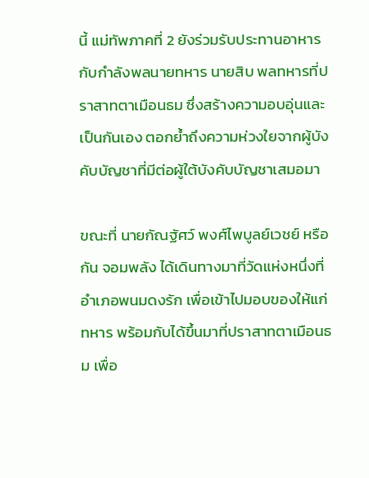นี้ แม่ทัพภาคที่ 2 ยังร่วมรับประทานอาหารกับกำลังพลนายทหาร นายสิบ พลทหารที่ปราสาทตาเมือนธม ซึ่งสร้างความอบอุ่นและเป็นกันเอง ตอกย้ำถึงความห่วงใยจากผู้บังคับบัญชาที่มีต่อผู้ใต้บังคับบัญชาเสมอมา

ขณะที่ นายกัณฐัศว์ พงศ์ไพบูลย์เวชย์ หรือ กัน จอมพลัง ได้เดินทางมาที่วัดแห่งหนึ่งที่ อำเภอพนมดงรัก เพื่อเข้าไปมอบของให้แก่ทหาร พร้อมกับได้ขึ้นมาที่ปราสาทตาเมือนธม เพื่อ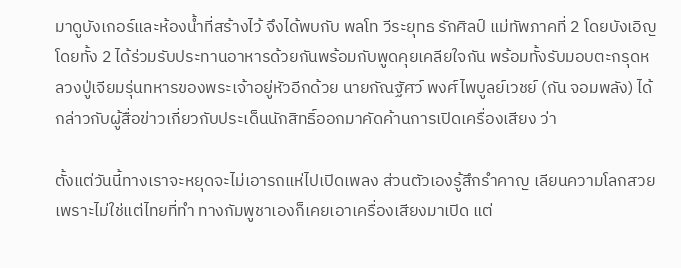มาดูบังเกอร์และห้องน้ำที่สร้างไว้ จึงได้พบกับ พลโท วีระยุทธ รักศิลป์ แม่ทัพภาคที่ 2 โดยบังเอิญ โดยทั้ง 2 ได้ร่วมรับประทานอาหารด้วยกันพร้อมกับพูดคุยเคลียใจกัน พร้อมทั้งรับมอบตะกรุดหลวงปู่เจียมรุ่นทหารของพระเจ้าอยู่หัวอีกด้วย นายกัณฐัศว์ พงศ์ไพบูลย์เวชย์ (กัน จอมพลัง) ได้กล่าวกับผู้สื่อข่าวเกี่ยวกับประเด็นนักสิทธิ์ออกมาคัดค้านการเปิดเครื่องเสียง ว่า

ตั้งแต่วันนี้ทางเราจะหยุดจะไม่เอารถแห่ไปเปิดเพลง ส่วนตัวเองรู้สึกรำคาญ เลียนความโลกสวย เพราะไม่ใช่แต่ไทยที่ทำ ทางกัมพูชาเองก็เคยเอาเครื่องเสียงมาเปิด แต่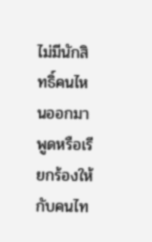ไม่มีนักสิทธิ์คนไหนออกมาพูดหรือเรียกร้องให้กับคนไท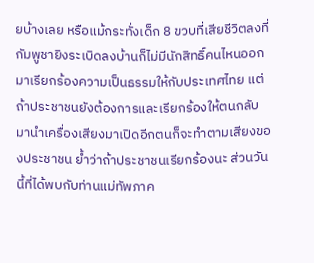ยบ้างเลย หรือแม้กระทั่งเด็ก 8 ขวบที่เสียชีวิตลงที่กัมพูชายิงระเบิดลงบ้านก็ไม่มีนักสิทธิ์คนไหนออกมาเรียกร้องความเป็นธรรมให้กับประเทศไทย แต่ถ้าประชาชนยังต้องการและเรียกร้องให้ตนกลับมานำเครื่องเสียงมาเปิดอีกตนก็จะทำตามเสียงของประชาชน ย้ำว่าถ้าประชาชนเรียกร้องนะ ส่วนวันนี้ที่ได้พบกับท่านแม่ทัพภาค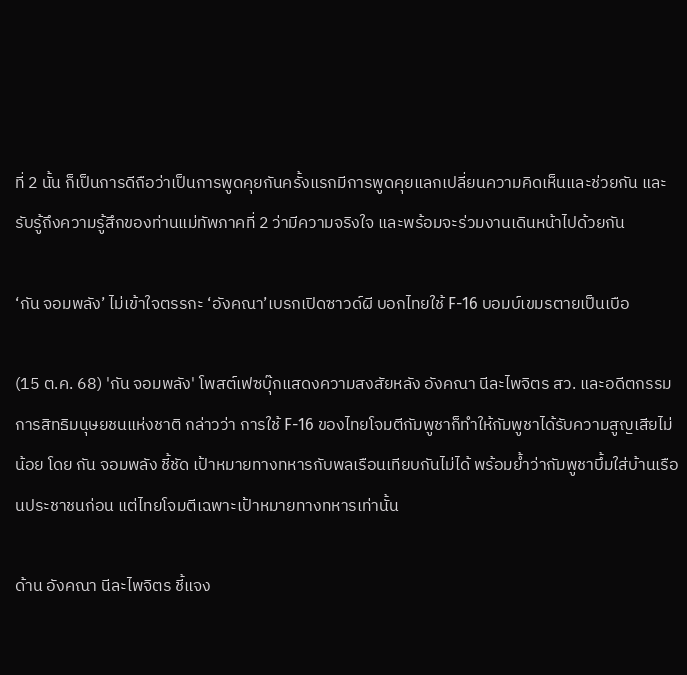ที่ 2 นั้น ก็เป็นการดีถือว่าเป็นการพูดคุยกันครั้งแรกมีการพูดคุยแลกเปลี่ยนความคิดเห็นและช่วยกัน และรับรู้ถึงความรู้สึกของท่านแม่ทัพภาคที่ 2 ว่ามีความจริงใจ และพร้อมจะร่วมงานเดินหน้าไปด้วยกัน

‘กัน จอมพลัง’ ไม่เข้าใจตรรกะ ‘อังคณา’เบรกเปิดซาวด์ผี บอกไทยใช้ F-16 บอมบ์เขมรตายเป็นเบือ

(15 ต.ค. 68) 'กัน จอมพลัง' โพสต์เฟซบุ๊กแสดงความสงสัยหลัง อังคณา นีละไพจิตร สว. และอดีตกรรมการสิทธิมนุษยชนแห่งชาติ กล่าวว่า การใช้ F-16 ของไทยโจมตีกัมพูชาก็ทำให้กัมพูชาได้รับความสูญเสียไม่น้อย โดย กัน จอมพลัง ชี้ชัด เป้าหมายทางทหารกับพลเรือนเทียบกันไม่ได้ พร้อมย้ำว่ากัมพูชาบึ้มใส่บ้านเรือนประชาชนก่อน แต่ไทยโจมตีเฉพาะเป้าหมายทางทหารเท่านั้น

ด้าน อังคณา นีละไพจิตร ชี้แจง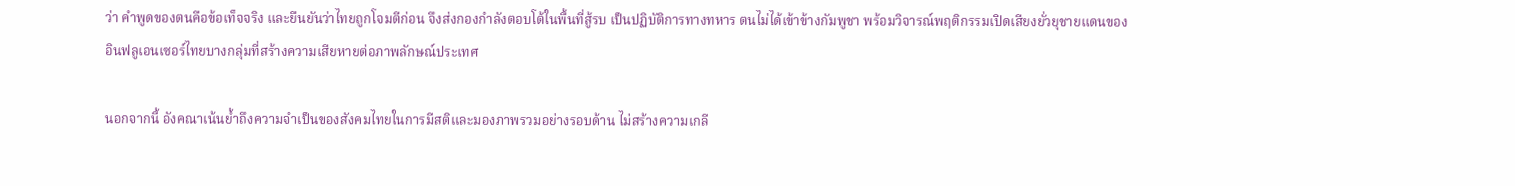ว่า คำพูดของตนคือข้อเท็จจริง และยืนยันว่าไทยถูกโจมตีก่อน จึงส่งกองกำลังตอบโต้ในพื้นที่สู้รบ เป็นปฏิบัติการทางทหาร ตนไม่ได้เข้าข้างกัมพูชา พร้อมวิจารณ์พฤติกรรมเปิดเสียงยั่วยุชายแดนของอินฟลูเอนเซอร์ไทยบางกลุ่มที่สร้างความเสียหายต่อภาพลักษณ์ประเทศ

นอกจากนี้ อังคณาเน้นย้ำถึงความจำเป็นของสังคมไทยในการมีสติและมองภาพรวมอย่างรอบด้าน ไม่สร้างความเกลี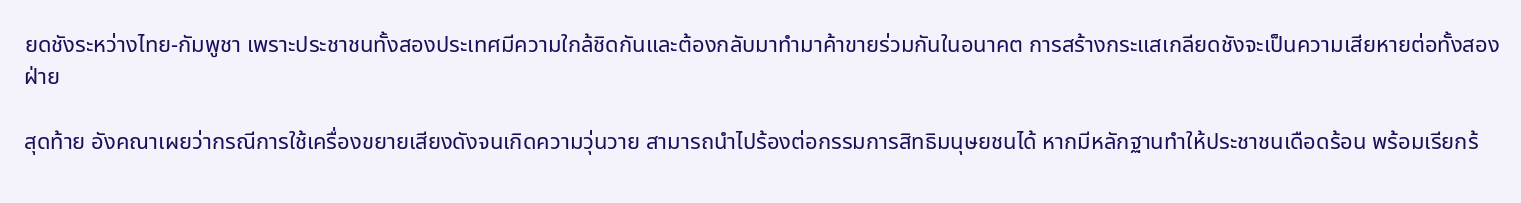ยดชังระหว่างไทย-กัมพูชา เพราะประชาชนทั้งสองประเทศมีความใกล้ชิดกันและต้องกลับมาทำมาค้าขายร่วมกันในอนาคต การสร้างกระแสเกลียดชังจะเป็นความเสียหายต่อทั้งสองฝ่าย

สุดท้าย อังคณาเผยว่ากรณีการใช้เครื่องขยายเสียงดังจนเกิดความวุ่นวาย สามารถนำไปร้องต่อกรรมการสิทธิมนุษยชนได้ หากมีหลักฐานทำให้ประชาชนเดือดร้อน พร้อมเรียกร้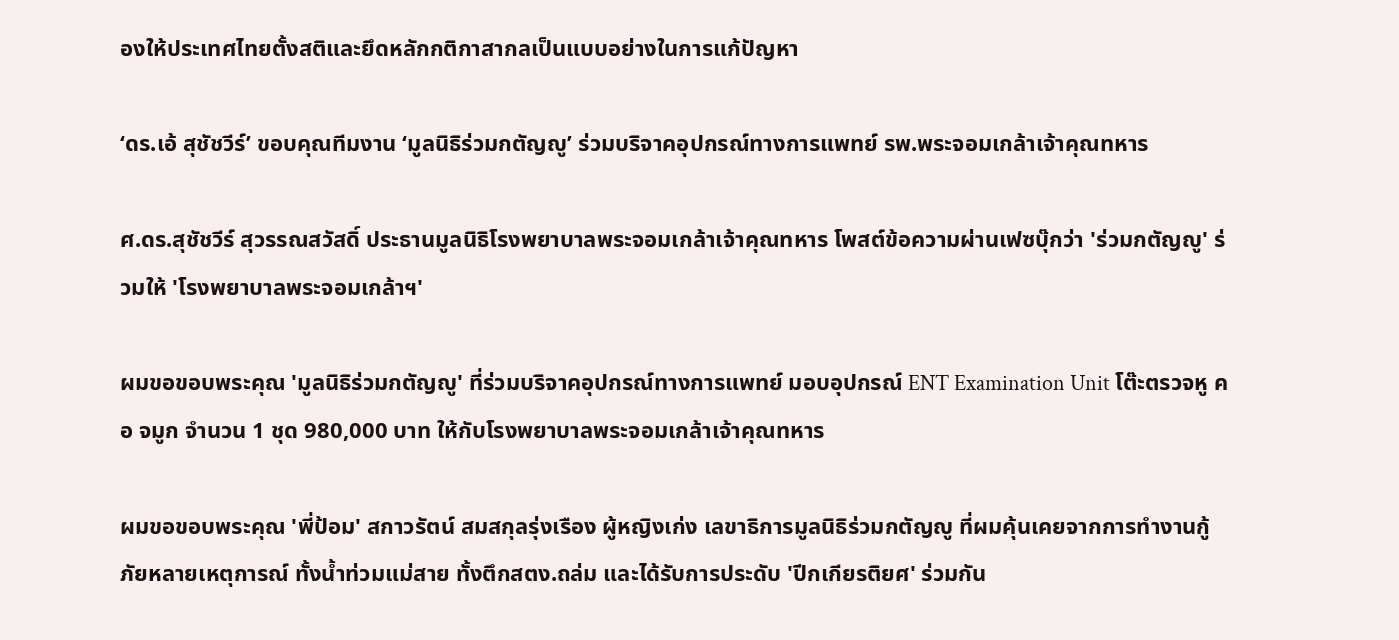องให้ประเทศไทยตั้งสติและยึดหลักกติกาสากลเป็นแบบอย่างในการแก้ปัญหา

‘ดร.เอ้ สุชัชวีร์’ ขอบคุณทีมงาน ‘มูลนิธิร่วมกตัญญู’ ร่วมบริจาคอุปกรณ์ทางการแพทย์ รพ.พระจอมเกล้าเจ้าคุณทหาร

ศ.ดร.สุชัชวีร์ สุวรรณสวัสดิ์ ประธานมูลนิธิโรงพยาบาลพระจอมเกล้าเจ้าคุณทหาร โพสต์ข้อความผ่านเฟซบุ๊กว่า 'ร่วมกตัญญู' ร่วมให้ 'โรงพยาบาลพระจอมเกล้าฯ'

ผมขอขอบพระคุณ 'มูลนิธิร่วมกตัญญู' ที่ร่วมบริจาคอุปกรณ์ทางการแพทย์ มอบอุปกรณ์ ENT Examination Unit โต๊ะตรวจหู คอ จมูก จำนวน 1 ชุด 980,000 บาท ให้กับโรงพยาบาลพระจอมเกล้าเจ้าคุณทหาร

ผมขอขอบพระคุณ 'พี่ป้อม' สกาวรัตน์ สมสกุลรุ่งเรือง ผู้หญิงเก่ง เลขาธิการมูลนิธิร่วมกตัญญู ที่ผมคุ้นเคยจากการทำงานกู้ภัยหลายเหตุการณ์ ทั้งน้ำท่วมแม่สาย ทั้งตึกสตง.ถล่ม และได้รับการประดับ 'ปีกเกียรติยศ' ร่วมกัน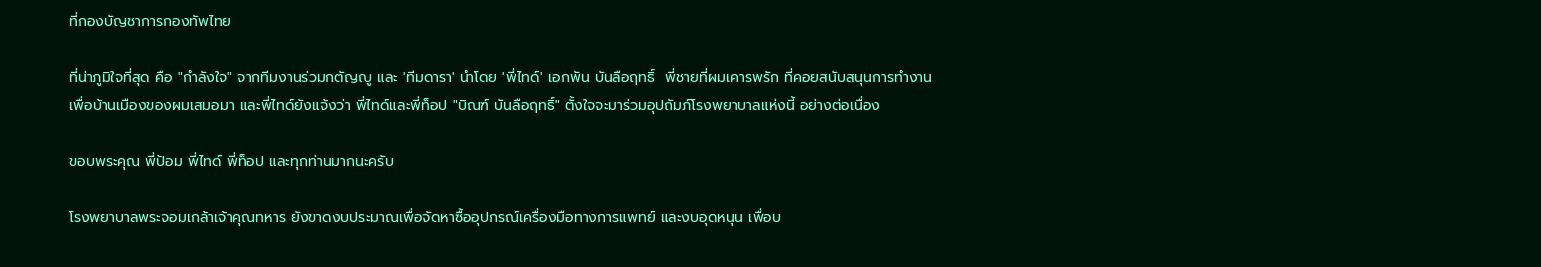ที่กองบัญชาการกองทัพไทย

ที่น่าภูมิใจที่สุด คือ "กำลังใจ" จากทีมงานร่วมกตัญญู และ 'ทีมดารา' นำโดย 'พี่ไทด์' เอกพัน บันลือฤทธิ์  พี่ชายที่ผมเคารพรัก ที่คอยสนับสนุนการทำงานเพื่อบ้านเมืองของผมเสมอมา และพี่ไทด์ยังแจ้งว่า พี่ไทด์และพี่ท็อป "บิณฑ์ บันลือฤทธิ์" ตั้งใจจะมาร่วมอุปถัมภ์โรงพยาบาลแห่งนี้ อย่างต่อเนื่อง

ขอบพระคุณ พี่ป้อม พี่ไทด์ พี่ท็อป และทุกท่านมากนะครับ

โรงพยาบาลพระจอมเกล้าเจ้าคุณทหาร ยังขาดงบประมาณเพื่อจัดหาซื้ออุปกรณ์เครื่องมือทางการแพทย์ และงบอุดหนุน เพื่อบ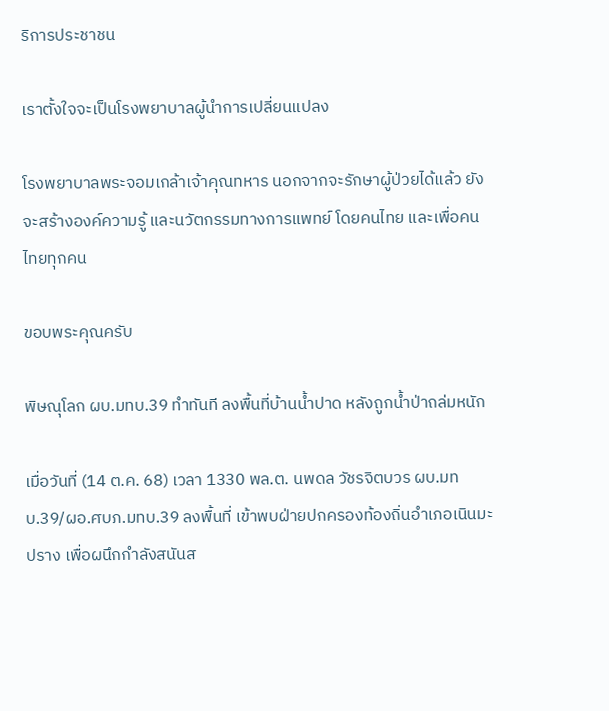ริการประชาชน

เราตั้งใจจะเป็นโรงพยาบาลผู้นำการเปลี่ยนแปลง

โรงพยาบาลพระจอมเกล้าเจ้าคุณทหาร นอกจากจะรักษาผู้ป่วยได้แล้ว ยังจะสร้างองค์ความรู้ และนวัตกรรมทางการแพทย์ โดยคนไทย และเพื่อคนไทยทุกคน

ขอบพระคุณครับ

พิษณุโลก ผบ.มทบ.39 ทำทันที ลงพื้นที่บ้านน้ำปาด หลังถูกน้ำป่าถล่มหนัก

เมื่อวันที่ (14 ต.ค. 68) เวลา 1330 พล.ต. นพดล วัชรจิตบวร ผบ.มทบ.39/ผอ.ศบภ.มทบ.39 ลงพื้นที่ เข้าพบฝ่ายปกครองท้องถิ่นอำเภอเนินมะปราง เพื่อผนึกกำลังสนันส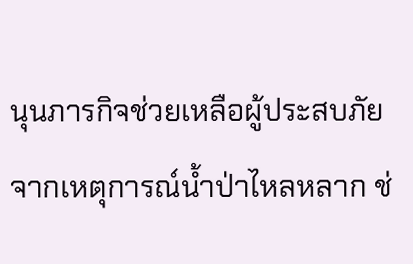นุนภารกิจช่วยเหลือผู้ประสบภัยจากเหตุการณ์น้ำป่าไหลหลาก ช่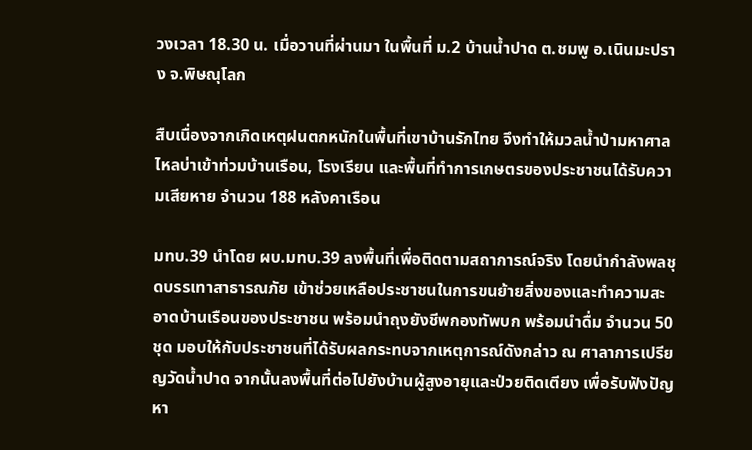วงเวลา 18.30 น. เมื่อวานที่ผ่านมา ในพื้นที่ ม.2 บ้านน้ำปาด ต.ชมพู อ.เนินมะปราง จ.พิษณุโลก

สืบเนื่องจากเกิดเหตุฝนตกหนักในพื้นที่เขาบ้านรักไทย จึงทำให้มวลน้ำป่ามหาศาลไหลบ่าเข้าท่วมบ้านเรือน, โรงเรียน และพื้นที่ทำการเกษตรของประชาชนได้รับความเสียหาย จำนวน 188 หลังคาเรือน

มทบ.39 นำโดย ผบ.มทบ.39 ลงพื้นที่เพื่อติดตามสถาการณ์จริง โดยนำกำลังพลชุดบรรเทาสาธารณภัย เข้าช่วยเหลือประชาชนในการขนย้ายสิ่งของและทำความสะอาดบ้านเรือนของประชาชน พร้อมนำถุงยังชีพกองทัพบก พร้อมนำดื่ม จำนวน 50 ชุด มอบให้กับประชาชนที่ได้รับผลกระทบจากเหตุการณ์ดังกล่าว ณ ศาลาการเปรียญวัดน้ำปาด จากนั้นลงพื้นที่ต่อไปยังบ้านผู้สูงอายุและป่วยติดเตียง เพื่อรับฟังปัญหา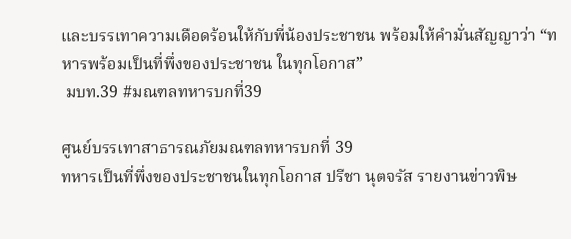และบรรเทาความเดือดร้อนให้กับพี่น้องประชาชน พร้อมให้คำมั่นสัญญาว่า “ทหารพร้อมเป็นที่พึ่งของประชาชน ในทุกโอกาส”
 มบท.39 #มณฑลทหารบกที่39

ศูนย์บรรเทาสาธารณภัยมณฑลทหารบกที่ 39
ทหารเป็นที่พึ่งของประชาชนในทุกโอกาส ปรีชา นุตจรัส รายงานข่าวพิษ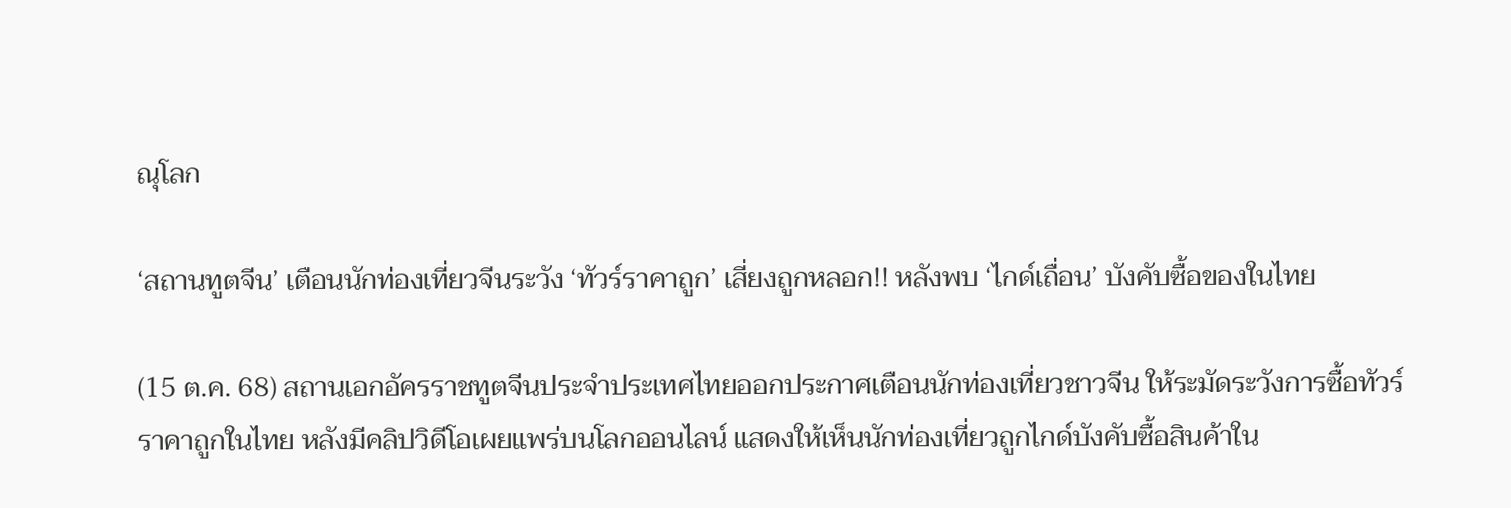ณุโลก

‘สถานทูตจีน’ เตือนนักท่องเที่ยวจีนระวัง ‘ทัวร์ราคาถูก’ เสี่ยงถูกหลอก!! หลังพบ ‘ไกด์เถื่อน’ บังคับซื้อของในไทย

(15 ต.ค. 68) สถานเอกอัครราชทูตจีนประจำประเทศไทยออกประกาศเตือนนักท่องเที่ยวชาวจีน ให้ระมัดระวังการซื้อทัวร์ราคาถูกในไทย หลังมีคลิปวิดีโอเผยแพร่บนโลกออนไลน์ แสดงให้เห็นนักท่องเที่ยวถูกไกด์บังคับซื้อสินค้าใน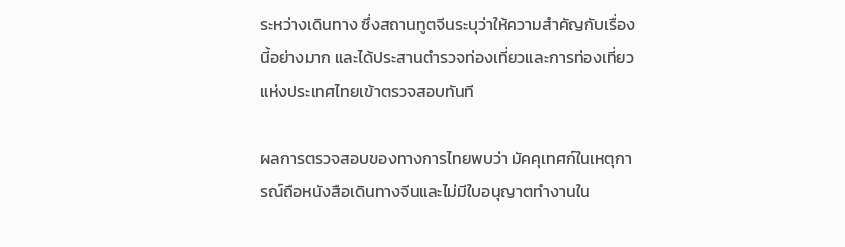ระหว่างเดินทาง ซึ่งสถานทูตจีนระบุว่าให้ความสำคัญกับเรื่องนี้อย่างมาก และได้ประสานตำรวจท่องเที่ยวและการท่องเที่ยวแห่งประเทศไทยเข้าตรวจสอบทันที

ผลการตรวจสอบของทางการไทยพบว่า มัคคุเทศก์ในเหตุการณ์ถือหนังสือเดินทางจีนและไม่มีใบอนุญาตทำงานใน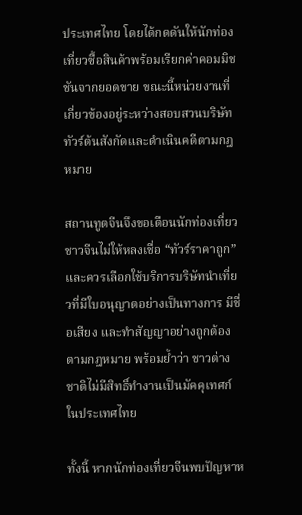ประเทศไทย โดยได้กดดันให้นักท่องเที่ยวซื้อสินค้าพร้อมเรียกค่าคอมมิชชันจากยอดขาย ขณะนี้หน่วยงานที่เกี่ยวข้องอยู่ระหว่างสอบสวนบริษัททัวร์ต้นสังกัดและดำเนินคดีตามกฎหมาย

สถานทูตจีนจึงขอเตือนนักท่องเที่ยวชาวจีนไม่ให้หลงเชื่อ “ทัวร์ราคาถูก” และควรเลือกใช้บริการบริษัทนำเที่ยวที่มีใบอนุญาตอย่างเป็นทางการ มีชื่อเสียง และทำสัญญาอย่างถูกต้องตามกฎหมาย พร้อมย้ำว่า ชาวต่างชาติไม่มีสิทธิ์ทำงานเป็นมัคคุเทศก์ในประเทศไทย

ทั้งนี้ หากนักท่องเที่ยวจีนพบปัญหาห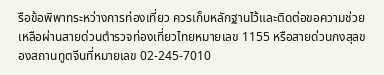รือข้อพิพาทระหว่างการท่องเที่ยว ควรเก็บหลักฐานไว้และติดต่อขอความช่วยเหลือผ่านสายด่วนตำรวจท่องเที่ยวไทยหมายเลข 1155 หรือสายด่วนกงสุลของสถานทูตจีนที่หมายเลข 02-245-7010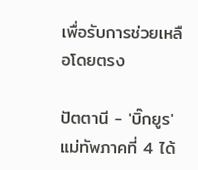เพื่อรับการช่วยเหลือโดยตรง

ปัตตานี - 'บิ๊กยูร' แม่ทัพภาคที่ 4 ได้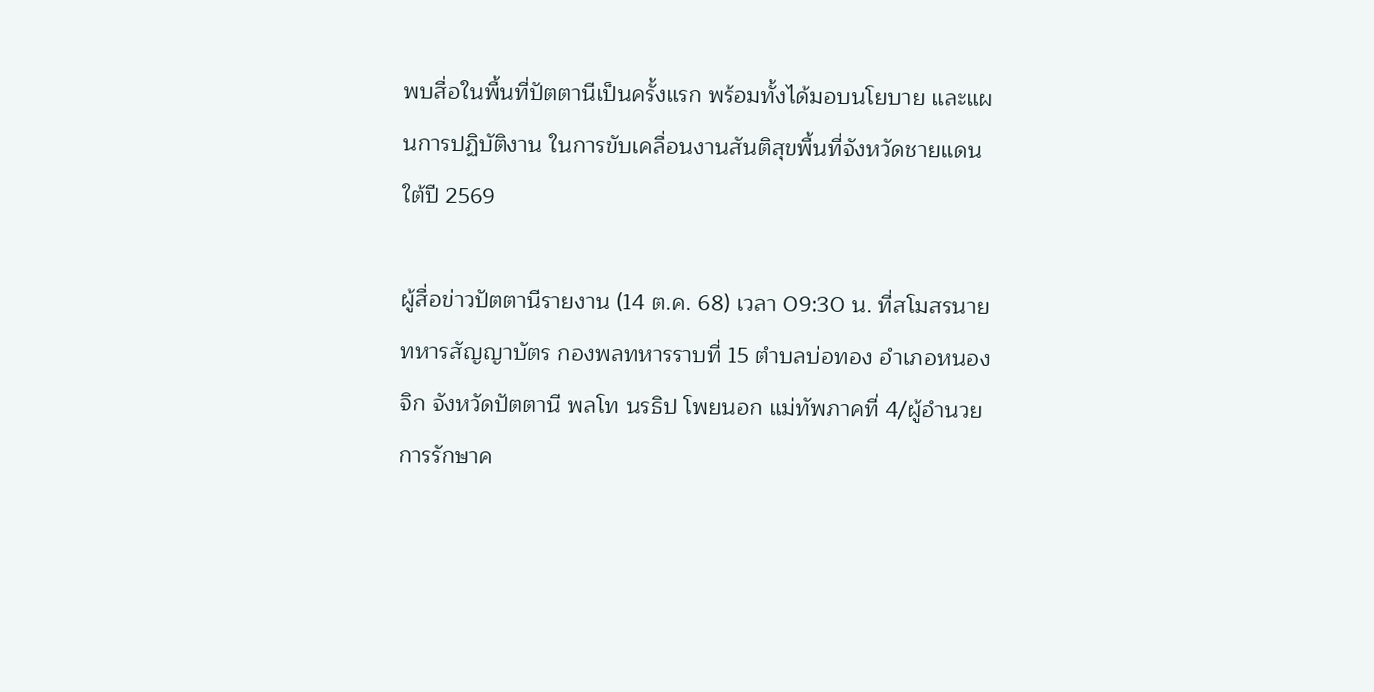พบสื่อในพื้นที่ปัตตานีเป็นครั้งแรก พร้อมทั้งได้มอบนโยบาย และแผนการปฏิบัติงาน ในการขับเคลื่อนงานสันติสุขพื้นที่จังหวัดชายแดนใต้ปี 2569

ผู้สื่อข่าวปัตตานีรายงาน (14 ต.ค. 68) เวลา 09:30 น. ที่สโมสรนายทหารสัญญาบัตร กองพลทหารราบที่ 15 ตำบลบ่อทอง อำเภอหนองจิก จังหวัดปัตตานี พลโท นรธิป โพยนอก แม่ทัพภาคที่ 4/ผู้อำนวยการรักษาค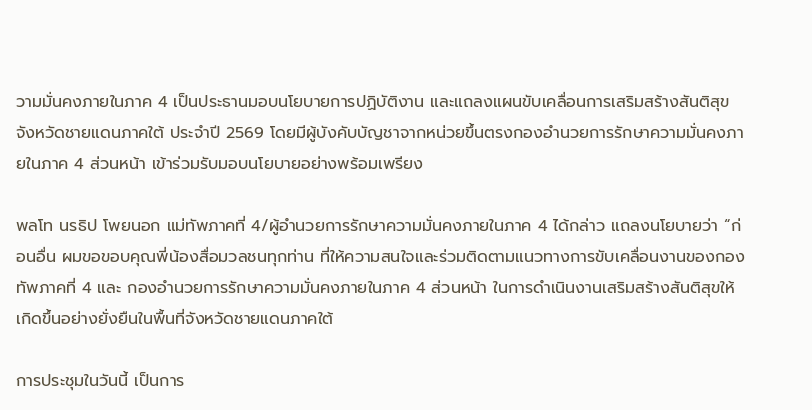วามมั่นคงภายในภาค 4 เป็นประธานมอบนโยบายการปฏิบัติงาน และแถลงแผนขับเคลื่อนการเสริมสร้างสันติสุขจังหวัดชายแดนภาคใต้ ประจำปี 2569 โดยมีผู้บังคับบัญชาจากหน่วยขึ้นตรงกองอำนวยการรักษาความมั่นคงภายในภาค 4 ส่วนหน้า เข้าร่วมรับมอบนโยบายอย่างพร้อมเพรียง

พลโท นรธิป โพยนอก แม่ทัพภาคที่ 4/ผู้อำนวยการรักษาความมั่นคงภายในภาค 4 ได้กล่าว แถลงนโยบายว่า “ก่อนอื่น ผมขอขอบคุณพี่น้องสื่อมวลชนทุกท่าน ที่ให้ความสนใจและร่วมติดตามแนวทางการขับเคลื่อนงานของกองทัพภาคที่ 4 และ กองอำนวยการรักษาความมั่นคงภายในภาค 4 ส่วนหน้า ในการดำเนินงานเสริมสร้างสันติสุขให้เกิดขึ้นอย่างยั่งยืนในพื้นที่จังหวัดชายแดนภาคใต้

การประชุมในวันนี้ เป็นการ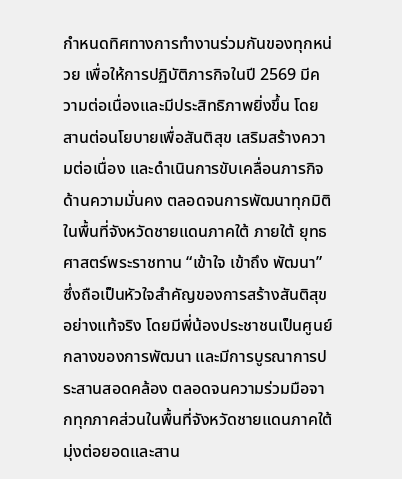กำหนดทิศทางการทำงานร่วมกันของทุกหน่วย เพื่อให้การปฏิบัติภารกิจในปี 2569 มีความต่อเนื่องและมีประสิทธิภาพยิ่งขึ้น โดยสานต่อนโยบายเพื่อสันติสุข เสริมสร้างความต่อเนื่อง และดำเนินการขับเคลื่อนภารกิจด้านความมั่นคง ตลอดจนการพัฒนาทุกมิติในพื้นที่จังหวัดชายแดนภาคใต้ ภายใต้ ยุทธศาสตร์พระราชทาน “เข้าใจ เข้าถึง พัฒนา” ซึ่งถือเป็นหัวใจสำคัญของการสร้างสันติสุขอย่างแท้จริง โดยมีพี่น้องประชาชนเป็นศูนย์กลางของการพัฒนา และมีการบูรณาการประสานสอดคล้อง ตลอดจนความร่วมมือจากทุกภาคส่วนในพื้นที่จังหวัดชายแดนภาคใต้ มุ่งต่อยอดและสาน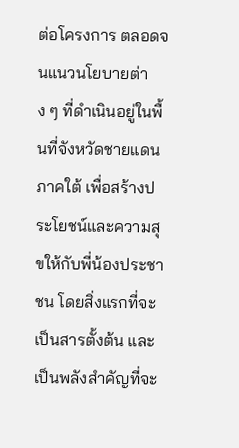ต่อโครงการ ตลอดจนแนวนโยบายต่าง ๆ ที่ดำเนินอยู่ในพื้นที่จังหวัดชายแดนภาคใต้ เพื่อสร้างประโยชน์และความสุขให้กับพี่น้องประชาชน โดยสิ่งแรกที่จะเป็นสารตั้งต้น และเป็นพลังสำคัญที่จะ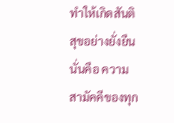ทำให้เกิดสันติสุขอย่างยั่งยืน นั่นคือ ความสามัคคีของทุก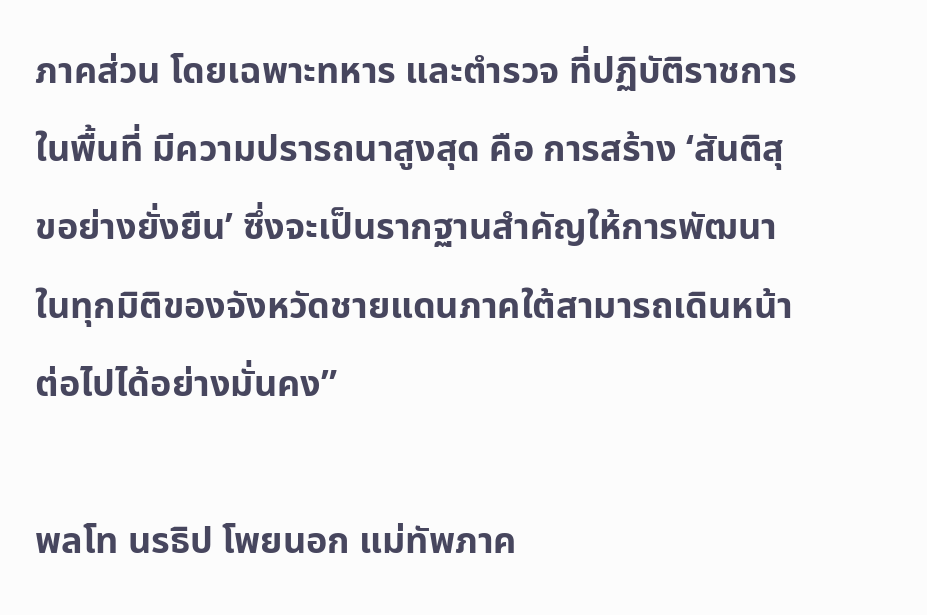ภาคส่วน โดยเฉพาะทหาร และตำรวจ ที่ปฏิบัติราชการในพื้นที่ มีความปรารถนาสูงสุด คือ การสร้าง ‘สันติสุขอย่างยั่งยืน’ ซึ่งจะเป็นรากฐานสำคัญให้การพัฒนาในทุกมิติของจังหวัดชายแดนภาคใต้สามารถเดินหน้าต่อไปได้อย่างมั่นคง”

พลโท นรธิป โพยนอก แม่ทัพภาค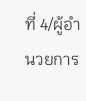ที่ 4/ผู้อำนวยการ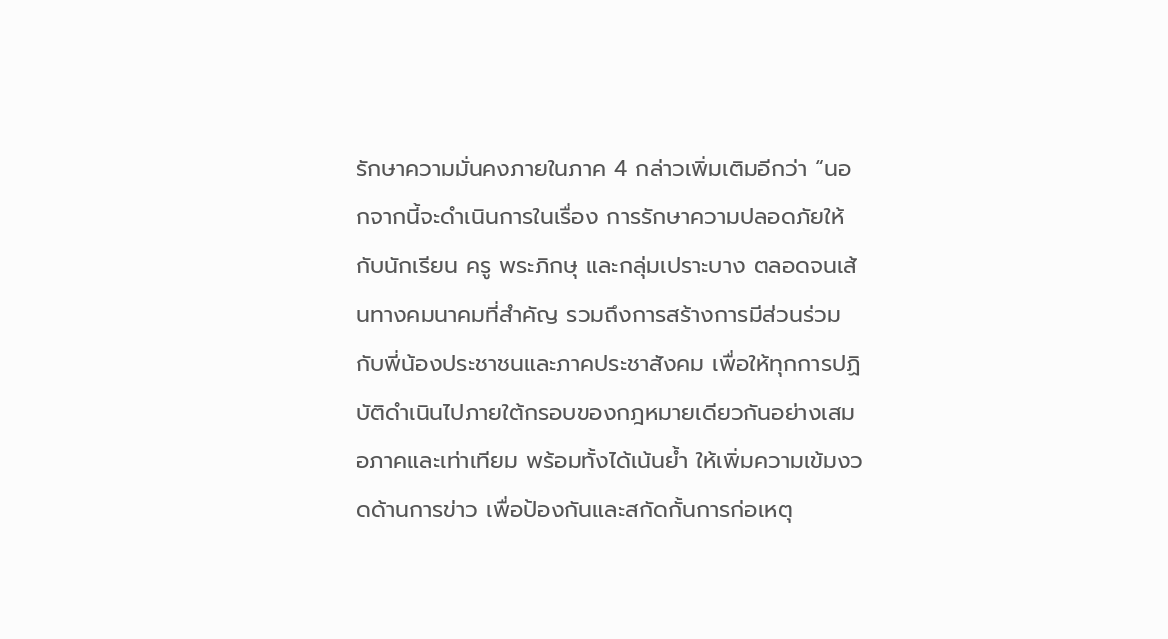รักษาความมั่นคงภายในภาค 4 กล่าวเพิ่มเติมอีกว่า “นอกจากนี้จะดำเนินการในเรื่อง การรักษาความปลอดภัยให้กับนักเรียน ครู พระภิกษุ และกลุ่มเปราะบาง ตลอดจนเส้นทางคมนาคมที่สำคัญ รวมถึงการสร้างการมีส่วนร่วมกับพี่น้องประชาชนและภาคประชาสังคม เพื่อให้ทุกการปฏิบัติดำเนินไปภายใต้กรอบของกฎหมายเดียวกันอย่างเสมอภาคและเท่าเทียม พร้อมทั้งได้เน้นย้ำ ให้เพิ่มความเข้มงวดด้านการข่าว เพื่อป้องกันและสกัดกั้นการก่อเหตุ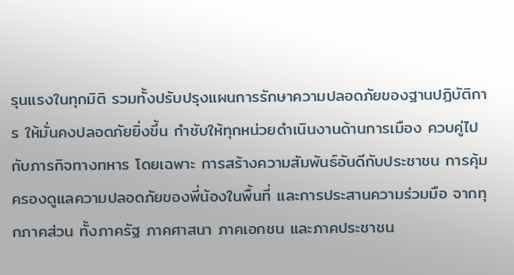รุนแรงในทุกมิติ รวมทั้งปรับปรุงแผนการรักษาความปลอดภัยของฐานปฏิบัติการ ให้มั่นคงปลอดภัยยิ่งขึ้น กำชับให้ทุกหน่วยดำเนินงานด้านการเมือง ควบคู่ไปกับภารกิจทางทหาร โดยเฉพาะ การสร้างความสัมพันธ์อันดีกับประชาชน การคุ้มครองดูแลความปลอดภัยของพี่น้องในพื้นที่ และการประสานความร่วมมือ จากทุกภาคส่วน ทั้งภาครัฐ ภาคศาสนา ภาคเอกชน และภาคประชาชน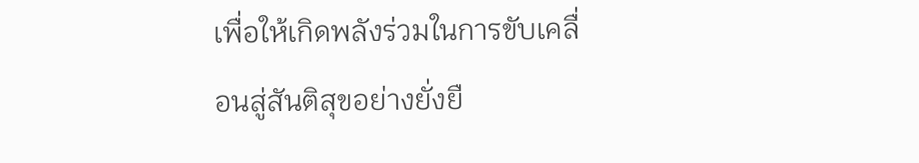เพื่อให้เกิดพลังร่วมในการขับเคลื่อนสู่สันติสุขอย่างยั่งยื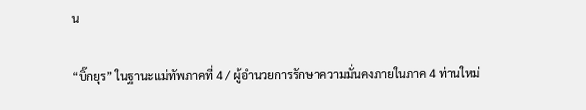น

“บิ๊กยุร” ในฐานะแม่ทัพภาคที่ 4 / ผู้อำนวยการรักษาความมั่นคงภายในภาค 4 ท่านใหม่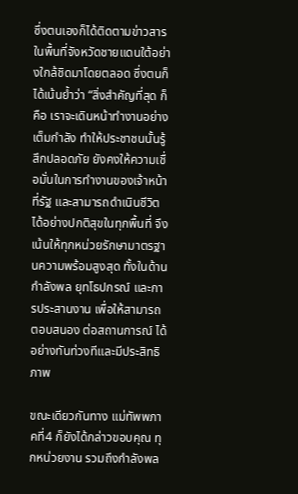ซึ่งตนเองก็ได้ติดตามข่าวสารในพื้นที่จังหวัดชายแดนใต้อย่างใกล้ชิดมาโดยตลอด ซึ่งตนก็ได้เน้นย้ำว่า “สิ่งสำคัญที่สุด ก็คือ เราจะเดินหน้าทำงานอย่างเต็มกำลัง ทำให้ประชาชนนั้นรู้สึกปลอดภัย ยังคงให้ความเชื่อมั่นในการทำงานของเจ้าหน้าที่รัฐ และสามารถดำเนินชีวิตได้อย่างปกติสุขในทุกพื้นที่ จึงเน้นให้ทุกหน่วยรักษามาตรฐานความพร้อมสูงสุด ทั้งในด้านกำลังพล ยุทโธปกรณ์ และการประสานงาน เพื่อให้สามารถตอบสนอง ต่อสถานการณ์ ได้อย่างทันท่วงทีและมีประสิทธิภาพ

ขณะเดียวกันทาง แม่ทัพพภาคที่4 ก็ยังได้กล่าวขอบคุณ ทุกหน่วยงาน รวมถึงกำลังพล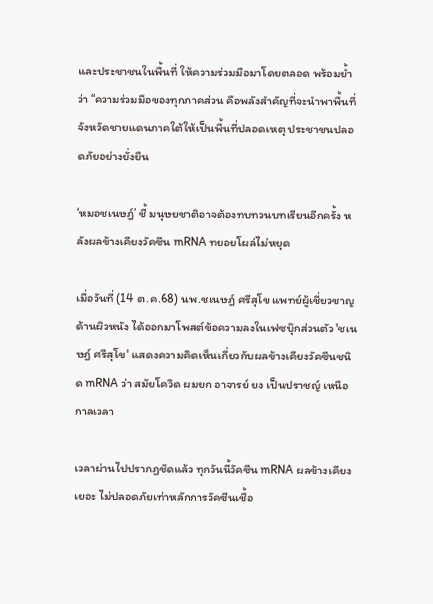และประชาชนในพื้นที่ ให้ความร่วมมือมาโดยตลอด พร้อมย้ำว่า “ความร่วมมือของทุกภาคส่วน คือพลังสำคัญที่จะนำพาพื้นที่จังหวัดชายแดนภาคใต้ให้เป็นพื้นที่ปลอดเหตุ ประชาชนปลอดภัยอย่างยั่งยืน

‘หมอชเนษฎ์’ ชี้ มนุษยชาติอาจต้องทบทวนบทเรียนอีกครั้ง หลังผลข้างเคียงวัคซีน mRNA ทยอยโผล่ไม่หยุด

เมื่อวันที่ (14 ต.ค.68) นพ.ชเนษฎ์ ศรีสุโข แพทย์ผู้เชี่ยวชาญด้านผิวหนัง ได้ออกมาโพสต์ข้อความลงในเฟซบุ๊กส่วนตัว 'ชเนษฎ์ ศรีสุโข' แสดงความคิดเห็นเกี่ยวกับผลข้างเคียงวัคซีนชนิด mRNA ว่า สมัยโควิด ผมยก อาจารย์ ยง เป็นปราชญ์ เหนือ กาลเวลา

เวลาผ่านไปปรากฏชัดแล้ว ทุกวันนี้วัคซีน mRNA ผลข้างเคียงเยอะ ไม่ปลอดภัยเท่าหลักการวัคซีนเชื้อ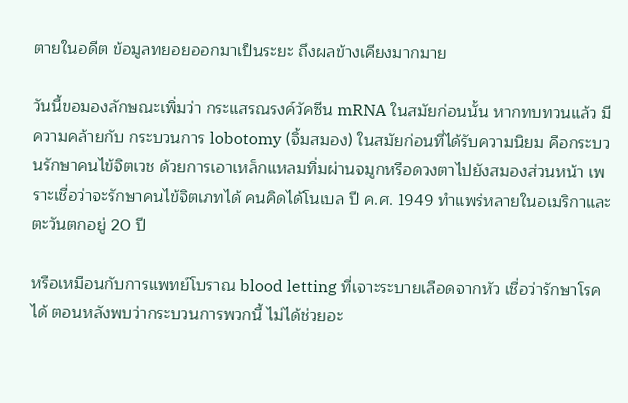ตายในอดีต ข้อมูลทยอยออกมาเป็นระยะ ถึงผลข้างเคียงมากมาย

วันนี้ขอมองลักษณะเพิ่มว่า กระแสรณรงค์วัคซีน mRNA ในสมัยก่อนนั้น หากทบทวนแล้ว มีความคล้ายกับ กระบวนการ lobotomy (จิ้มสมอง) ในสมัยก่อนที่ได้รับความนิยม คือกระบวนรักษาคนไข้จิตเวช ด้วยการเอาเหล็กแหลมทิ่มผ่านจมูกหรือดวงตาไปยังสมองส่วนหน้า เพราะเชื่อว่าจะรักษาคนไข้จิตเภทได้ คนคิดได้โนเบล ปี ค.ศ. 1949 ทำแพร่หลายในอเมริกาและตะวันตกอยู่ 20 ปี

หรือเหมือนกับการแพทย์โบราณ blood letting ที่เจาะระบายเลือดจากหัว เชื่อว่ารักษาโรคได้ ตอนหลังพบว่ากระบวนการพวกนี้ ไม่ได้ช่วยอะ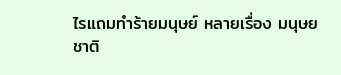ไรแถมทำร้ายมนุษย์ หลายเรื่อง มนุษยชาติ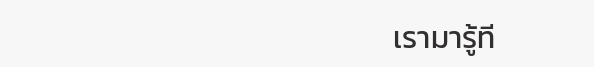เรามารู้ที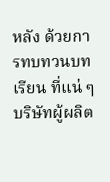หลัง ด้วยการทบทวนบทเรียน ที่แน่ ๆ บริษัทผู้ผลิต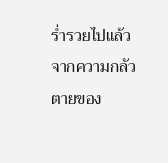ร่ำรวยไปแล้ว จากความกลัวตายของ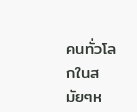คนทั่วโลกในสมัยๆห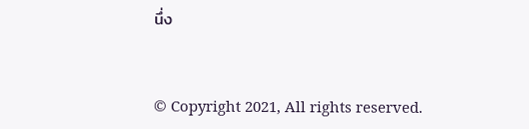นึ่ง


© Copyright 2021, All rights reserved.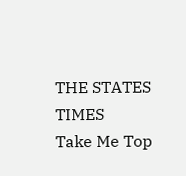THE STATES TIMES
Take Me Top